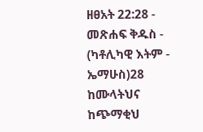ዘፀአት 22:28 - መጽሐፍ ቅዱስ - (ካቶሊካዊ እትም - ኤማሁስ)28 ከሙላትህና ከጭማቂህ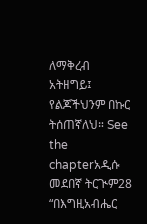ለማቅረብ አትዘግይ፤ የልጆችህንም በኩር ትሰጠኛለህ። See the chapterአዲሱ መደበኛ ትርጒም28 “በእግዚአብሔር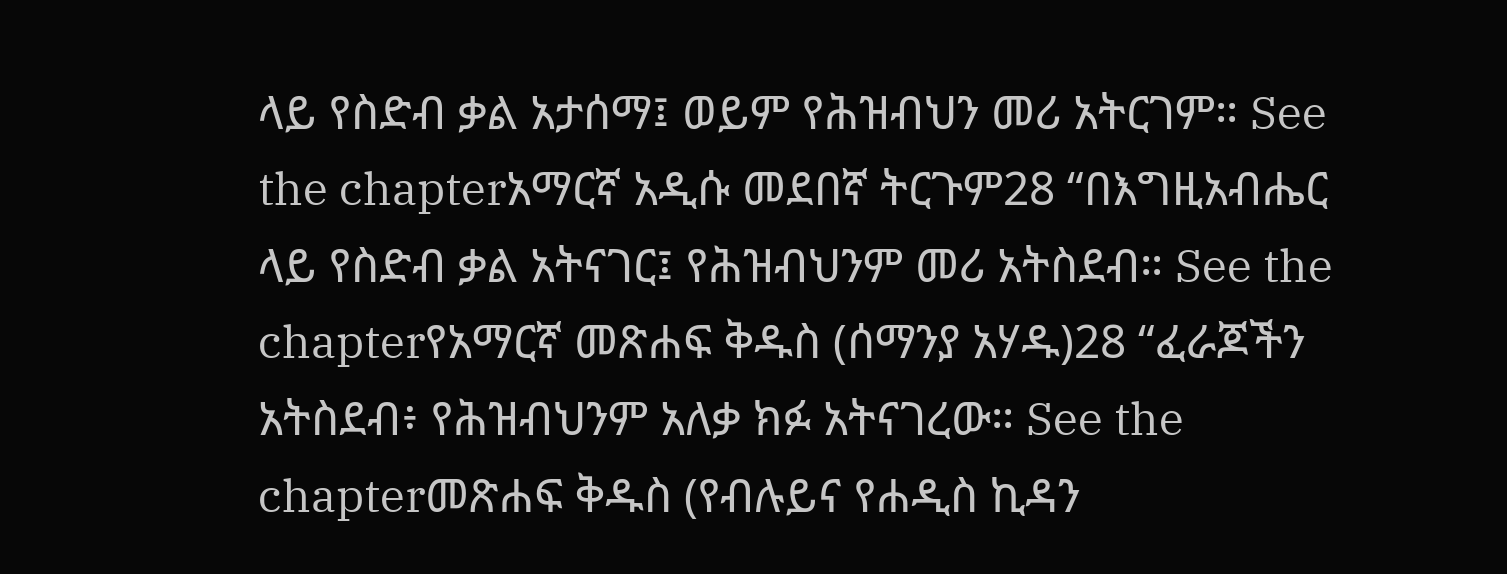ላይ የስድብ ቃል አታሰማ፤ ወይም የሕዝብህን መሪ አትርገም። See the chapterአማርኛ አዲሱ መደበኛ ትርጉም28 “በእግዚአብሔር ላይ የስድብ ቃል አትናገር፤ የሕዝብህንም መሪ አትስደብ። See the chapterየአማርኛ መጽሐፍ ቅዱስ (ሰማንያ አሃዱ)28 “ፈራጆችን አትስደብ፥ የሕዝብህንም አለቃ ክፉ አትናገረው። See the chapterመጽሐፍ ቅዱስ (የብሉይና የሐዲስ ኪዳን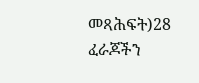መጻሕፍት)28 ፈራጆችን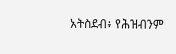አትስደብ፥ የሕዝብንም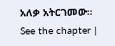አለቃ አትርገመው። See the chapter |